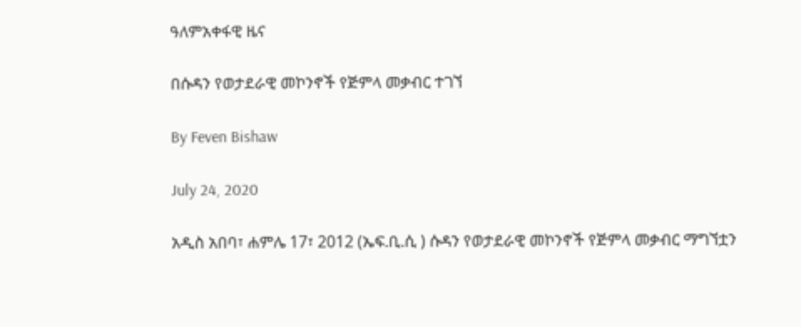ዓለምአቀፋዊ ዜና

በሱዳን የወታደራዊ መኮንኖች የጅምላ መቃብር ተገኘ

By Feven Bishaw

July 24, 2020

አዲስ አበባ፣ ሐምሌ 17፣ 2012 (ኤፍ.ቢ.ሲ ) ሱዳን የወታደራዊ መኮንኖች የጅምላ መቃብር ማግኘቷን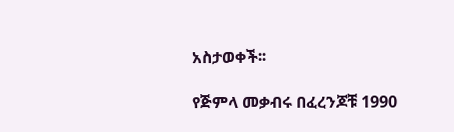አስታወቀች፡፡

የጅምላ መቃብሩ በፈረንጆቹ 1990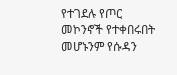የተገደሉ የጦር መኮንኖች የተቀበሩበት መሆኑንም የሱዳን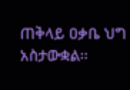ጠቅላይ ዐቃቤ ህግ አስታውቋል፡፡